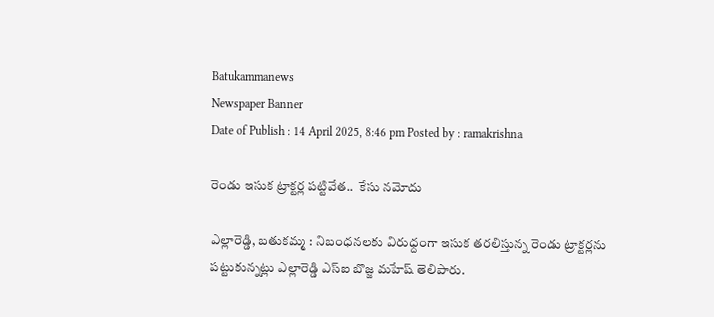Batukammanews
Newspaper Banner
Date of Publish : 14 April 2025, 8:46 pm Posted by : ramakrishna

రెండు ఇసుక ట్రాక్టర్ల పట్టివేత..  కేసు నమోదు

ఎల్లారెడ్డి, బతుకమ్మ : నిబంధనలకు విరుధ్దంగా ఇసుక తరలిస్తున్న రెండు ట్రాక్టర్లను పట్టుకున్నట్లు ఎల్లారెడ్డి ఎస్ఐ బొజ్జ మహేష్ తెలిపారు.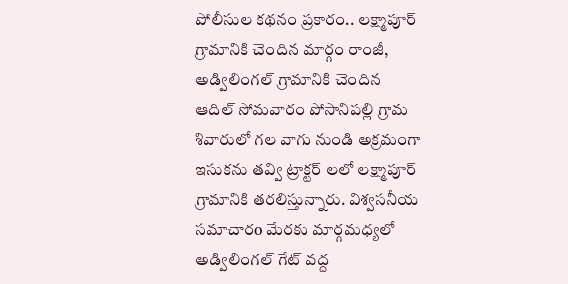పోలీసుల కథనం ప్రకారం.. లక్ష్మాపూర్ గ్రామానికి చెందిన మార్గం రాంజీ, అడ్విలింగల్ గ్రామానికి చెందిన ఆదిల్ సోమవారం పోసానిపల్లి గ్రామ శివారులో గల వాగు నుండి అక్రమంగా ఇసుకను తవ్వి ట్రాక్టర్ లలో లక్ష్మాపూర్ గ్రామానికి తరలిస్తున్నారు. విశ్వసనీయ సమాచారo మేరకు మార్గమధ్యలో అడ్విలింగల్ గేట్ వద్ద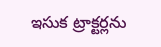ఇసుక ట్రాక్టర్లను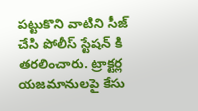పట్టుకొని వాటిని సీజ్ చేసి పోలీస్ స్టేషన్ కి తరలించారు. ట్రాక్టర్ల యజమానులపై కేసు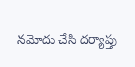నమోదు చేసి దర్యాప్తు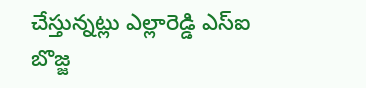చేస్తున్నట్లు ఎల్లారెడ్డి ఎస్ఐ బొజ్జ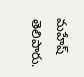మహేష్ తెలిపారు.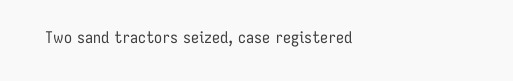Two sand tractors seized, case registered